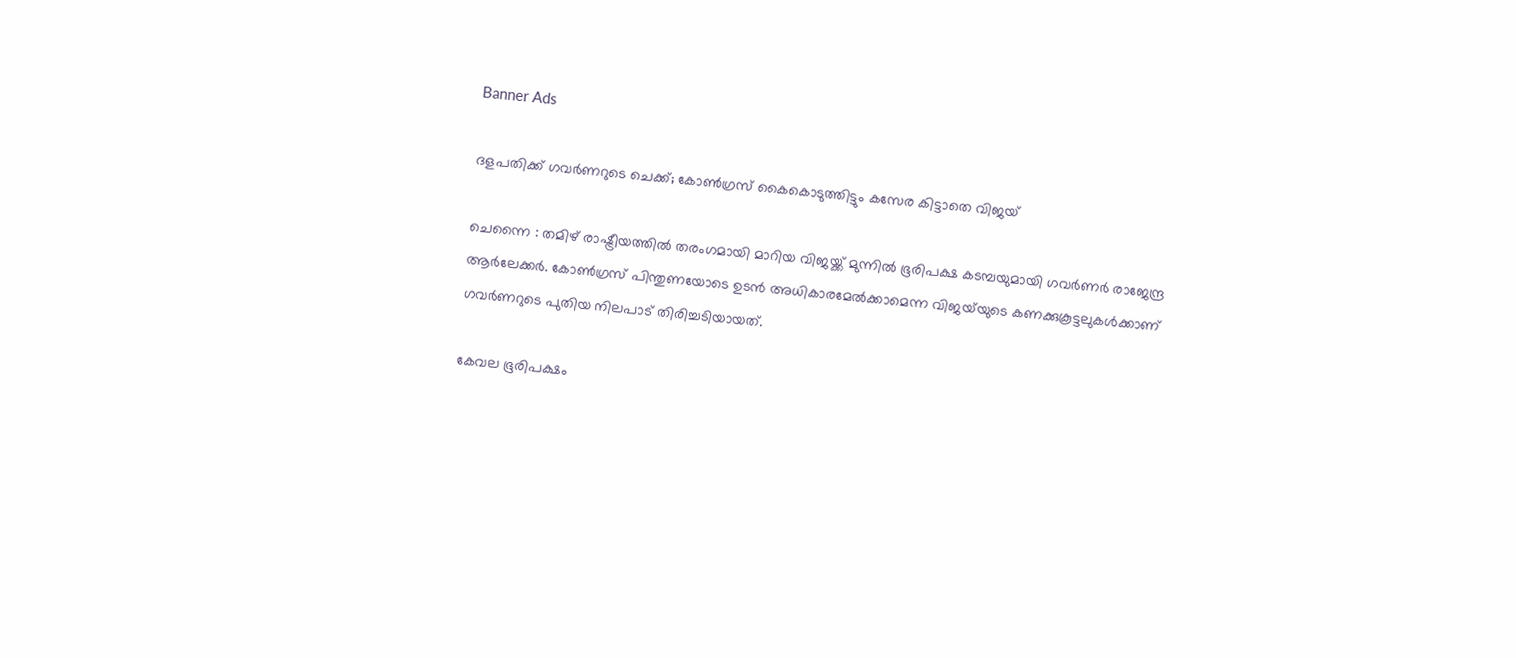Banner Ads

ദളപതിക്ക് ഗവർണറുടെ ചെക്ക്; കോൺഗ്രസ് കൈകൊടുത്തിട്ടും കസേര കിട്ടാതെ വിജയ്

ചെന്നൈ : തമിഴ് രാഷ്ട്രീയത്തിൽ തരംഗമായി മാറിയ വിജയ്ക്ക് മുന്നിൽ ഭൂരിപക്ഷ കടമ്പയുമായി ഗവർണർ രാജേന്ദ്ര ആർലേക്കർ. കോൺഗ്രസ് പിന്തുണയോടെ ഉടൻ അധികാരമേൽക്കാമെന്ന വിജയ്‌യുടെ കണക്കുകൂട്ടലുകൾക്കാണ് ഗവർണറുടെ പുതിയ നിലപാട് തിരിച്ചടിയായത്.

കേവല ഭൂരിപക്ഷം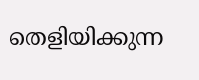തെളിയിക്കുന്ന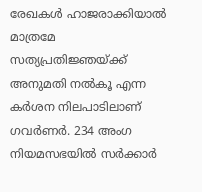രേഖകൾ ഹാജരാക്കിയാൽ മാത്രമേ സത്യപ്രതിജ്ഞയ്ക്ക് അനുമതി നൽകൂ എന്ന കർശന നിലപാടിലാണ് ഗവർണർ. 234 അംഗ നിയമസഭയിൽ സർക്കാർ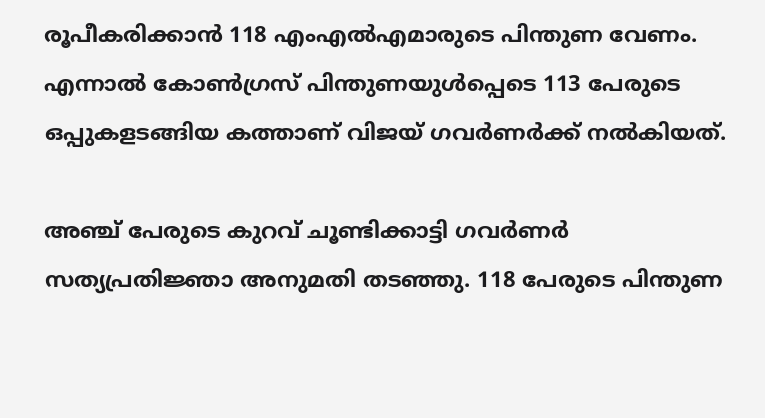രൂപീകരിക്കാൻ 118 എംഎൽഎമാരുടെ പിന്തുണ വേണം. എന്നാൽ കോൺഗ്രസ് പിന്തുണയുൾപ്പെടെ 113 പേരുടെ ഒപ്പുകളടങ്ങിയ കത്താണ് വിജയ് ഗവർണർക്ക് നൽകിയത്.

അഞ്ച് പേരുടെ കുറവ് ചൂണ്ടിക്കാട്ടി ഗവർണർ സത്യപ്രതിജ്ഞാ അനുമതി തടഞ്ഞു. 118 പേരുടെ പിന്തുണ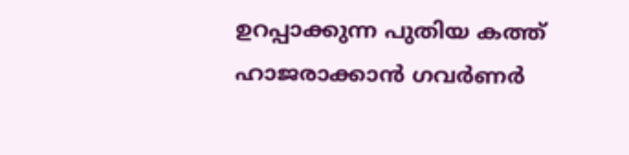ഉറപ്പാക്കുന്ന പുതിയ കത്ത് ഹാജരാക്കാൻ ഗവർണർ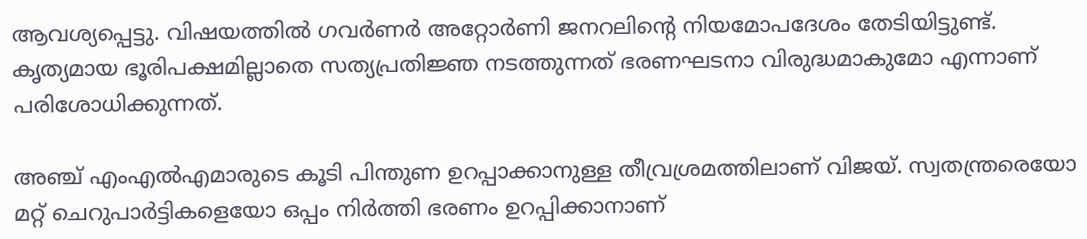ആവശ്യപ്പെട്ടു. വിഷയത്തിൽ ഗവർണർ അറ്റോർണി ജനറലിന്റെ നിയമോപദേശം തേടിയിട്ടുണ്ട്. കൃത്യമായ ഭൂരിപക്ഷമില്ലാതെ സത്യപ്രതിജ്ഞ നടത്തുന്നത് ഭരണഘടനാ വിരുദ്ധമാകുമോ എന്നാണ് പരിശോധിക്കുന്നത്.

അഞ്ച് എംഎൽഎമാരുടെ കൂടി പിന്തുണ ഉറപ്പാക്കാനുള്ള തീവ്രശ്രമത്തിലാണ് വിജയ്. സ്വതന്ത്രരെയോ മറ്റ് ചെറുപാർട്ടികളെയോ ഒപ്പം നിർത്തി ഭരണം ഉറപ്പിക്കാനാണ്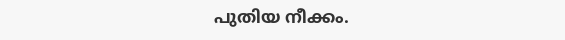പുതിയ നീക്കം.